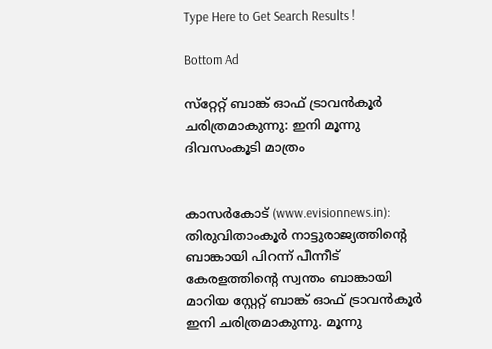Type Here to Get Search Results !

Bottom Ad

സ്‌റ്റേറ്റ് ബാങ്ക് ഓഫ് ട്രാവന്‍കൂര്‍ ചരിത്രമാകുന്നു: ഇനി മൂന്നു ദിവസംകൂടി മാത്രം


കാസര്‍കോട് (www.evisionnews.in): തിരുവിതാംകൂര്‍ നാട്ടുരാജ്യത്തിന്റെ ബാങ്കായി പിറന്ന് പീന്നീട് കേരളത്തിന്റെ സ്വന്തം ബാങ്കായി മാറിയ സ്റ്റേറ്റ് ബാങ്ക് ഓഫ് ട്രാവന്‍കൂര്‍ ഇനി ചരിത്രമാകുന്നു. മൂന്നു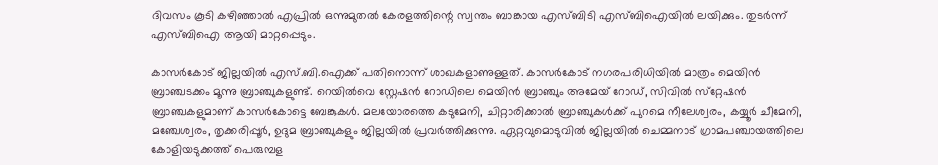ദിവസം കൂടി കഴിഞ്ഞാല്‍ എപ്രില്‍ ഒന്നുമുതല്‍ കേരളത്തിന്റെ സ്വന്തം ബാങ്കായ എസ്ബിടി എസ്ബിഐയില്‍ ലയിക്കും. തുടര്‍ന്ന് എസ്ബിഐ ആയി മാറ്റപ്പെടും.

കാസര്‍കോട് ജില്ലയില്‍ എസ്.ബി.ഐക്ക് പതിനൊന്ന് ശാഖകളാണുള്ളത്. കാസര്‍കോട് നഗരപരിധിയില്‍ മാത്രം മെയിന്‍ ബ്രാഞ്ചടക്കം മൂന്നു ബ്രാഞ്ചുകളുണ്ട്. റെയില്‍വെ സ്റ്റേഷന്‍ റോഡിലെ മെയിന്‍ ബ്രാഞ്ചും അമേയ് റോഡ്, സിവില്‍ സ്‌റ്റേഷന്‍ ബ്രാഞ്ചകളുമാണ് കാസര്‍കോട്ടെ ബേങ്കുകള്‍. മലയോരത്തെ കടുമേനി, ചിറ്റാരിക്കാല്‍ ബ്രാഞ്ചുകള്‍ക്ക് പുറമെ നീലേശ്വരം, കയ്യൂര്‍ ചീമേനി, മഞ്ചേശ്വരം, തൃക്കരിപ്പൂര്‍, ഉദുമ ബ്രാഞ്ചുകളും ജില്ലയില്‍ പ്രവര്‍ത്തിക്കുന്നു. ഏറ്റവുമൊടുവില്‍ ജില്ലയില്‍ ചെമ്മനാട് ഗ്രാമപഞ്ചായത്തിലെ കോളിയടുക്കത്ത് പെരുമ്പള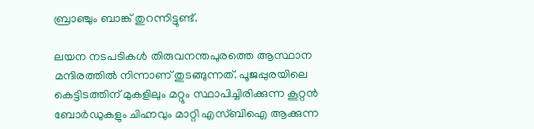ബ്രാഞ്ചും ബാങ്ക് തുറന്നിട്ടുണ്ട്.

ലയന നടപടികള്‍ തിരുവനന്തപുരത്തെ ആസ്ഥാന മന്ദിരത്തില്‍ നിന്നാണ് തുടങ്ങുന്നത്. പൂജപ്പുരയിലെ കെട്ടിടത്തിന് മുകളിലും മറ്റും സ്ഥാപിച്ചിരിക്കുന്ന കൂറ്റന്‍ ബോര്‍ഡുകളും ചിഹ്നവും മാറ്റി എസ്ബിഐ ആക്കുന്ന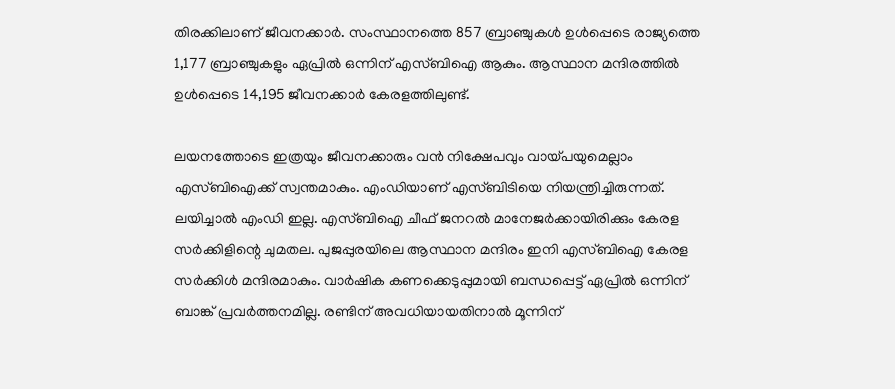തിരക്കിലാണ് ജീവനക്കാര്‍. സംസ്ഥാനത്തെ 857 ബ്രാഞ്ചുകള്‍ ഉള്‍പ്പെടെ രാജ്യത്തെ 1,177 ബ്രാഞ്ചുകളും ഏപ്രില്‍ ഒന്നിന് എസ്ബിഐ ആകും. ആസ്ഥാന മന്ദിരത്തില്‍ ഉള്‍പ്പെടെ 14,195 ജീവനക്കാര്‍ കേരളത്തിലുണ്ട്.

ലയനത്തോടെ ഇത്രയും ജീവനക്കാരും വന്‍ നിക്ഷേപവും വായ്പയുമെല്ലാം എസ്ബിഐക്ക് സ്വന്തമാകും. എംഡിയാണ് എസ്ബിടിയെ നിയന്ത്രിച്ചിരുന്നത്. ലയിച്ചാല്‍ എംഡി ഇല്ല. എസ്ബിഐ ചീഫ് ജനറല്‍ മാനേജര്‍ക്കായിരിക്കും കേരള സര്‍ക്കിളിന്റെ ചുമതല. പുജപ്പുരയിലെ ആസ്ഥാന മന്ദിരം ഇനി എസ്ബിഐ കേരള സര്‍ക്കിള്‍ മന്ദിരമാകും. വാര്‍ഷിക കണക്കെടുപ്പുമായി ബന്ധപ്പെട്ട് ഏപ്രില്‍ ഒന്നിന് ബാങ്ക് പ്രവര്‍ത്തനമില്ല. രണ്ടിന് അവധിയായതിനാല്‍ മൂന്നിന്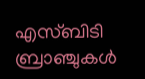എസ്ബിടി ബ്രാഞ്ചുകള്‍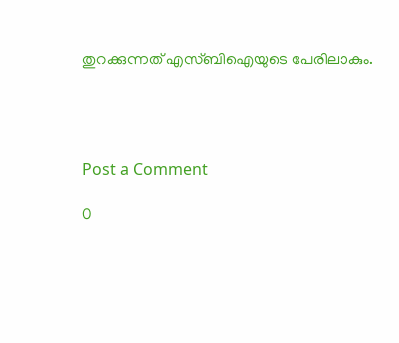തുറക്കുന്നത് എസ്ബിഐയുടെ പേരിലാകും.




Post a Comment

0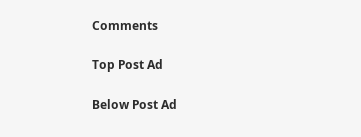Comments

Top Post Ad

Below Post Ad